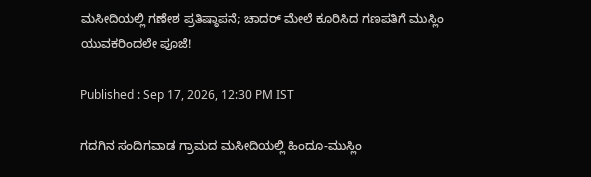ಮಸೀದಿಯಲ್ಲಿ ಗಣೇಶ ಪ್ರತಿಷ್ಠಾಪನೆ; ಚಾದರ್ ಮೇಲೆ ಕೂರಿಸಿದ ಗಣಪತಿಗೆ ಮುಸ್ಲಿಂ ಯುವಕರಿಂದಲೇ ಪೂಜೆ!

Published : Sep 17, 2026, 12:30 PM IST

ಗದಗಿನ ಸಂದಿಗವಾಡ ಗ್ರಾಮದ ಮಸೀದಿಯಲ್ಲಿ ಹಿಂದೂ-ಮುಸ್ಲಿಂ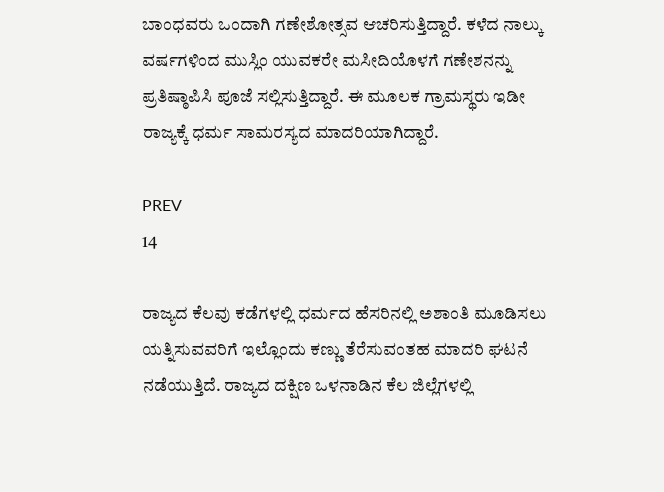ಬಾಂಧವರು ಒಂದಾಗಿ ಗಣೇಶೋತ್ಸವ ಆಚರಿಸುತ್ತಿದ್ದಾರೆ. ಕಳೆದ ನಾಲ್ಕು ವರ್ಷಗಳಿಂದ ಮುಸ್ಲಿಂ ಯುವಕರೇ ಮಸೀದಿಯೊಳಗೆ ಗಣೇಶನನ್ನು ಪ್ರತಿಷ್ಠಾಪಿಸಿ ಪೂಜೆ ಸಲ್ಲಿಸುತ್ತಿದ್ದಾರೆ. ಈ ಮೂಲಕ ಗ್ರಾಮಸ್ಥರು ಇಡೀ ರಾಜ್ಯಕ್ಕೆ ಧರ್ಮ ಸಾಮರಸ್ಯದ ಮಾದರಿಯಾಗಿದ್ದಾರೆ.

PREV
14

ರಾಜ್ಯದ ಕೆಲವು ಕಡೆಗಳಲ್ಲಿ ಧರ್ಮದ ಹೆಸರಿನಲ್ಲಿ ಅಶಾಂತಿ ಮೂಡಿಸಲು ಯತ್ನಿಸುವವರಿಗೆ ಇಲ್ಲೊಂದು ಕಣ್ಣು ತೆರೆಸುವಂತಹ ಮಾದರಿ ಘಟನೆ ನಡೆಯುತ್ತಿದೆ. ರಾಜ್ಯದ ದಕ್ಷಿಣ ಒಳನಾಡಿನ ಕೆಲ ಜಿಲ್ಲೆಗಳಲ್ಲಿ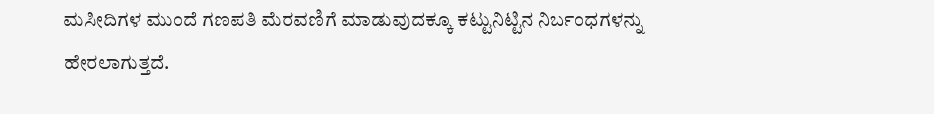ಮಸೀದಿಗಳ ಮುಂದೆ ಗಣಪತಿ ಮೆರವಣಿಗೆ ಮಾಡುವುದಕ್ಕೂ ಕಟ್ಟುನಿಟ್ಟಿನ ನಿರ್ಬಂಧಗಳನ್ನು ಹೇರಲಾಗುತ್ತದೆ.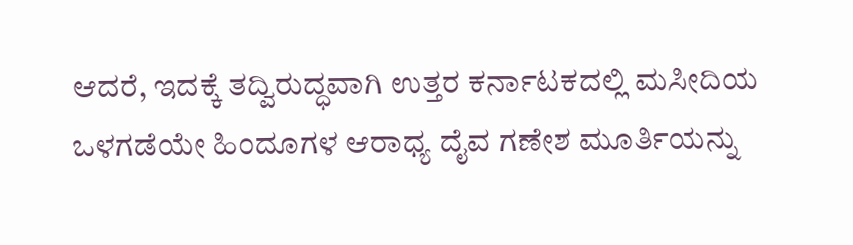ಆದರೆ, ಇದಕ್ಕೆ ತದ್ವಿರುದ್ಧವಾಗಿ ಉತ್ತರ ಕರ್ನಾಟಕದಲ್ಲಿ ಮಸೀದಿಯ ಒಳಗಡೆಯೇ ಹಿಂದೂಗಳ ಆರಾಧ್ಯ ದೈವ ಗಣೇಶ ಮೂರ್ತಿಯನ್ನು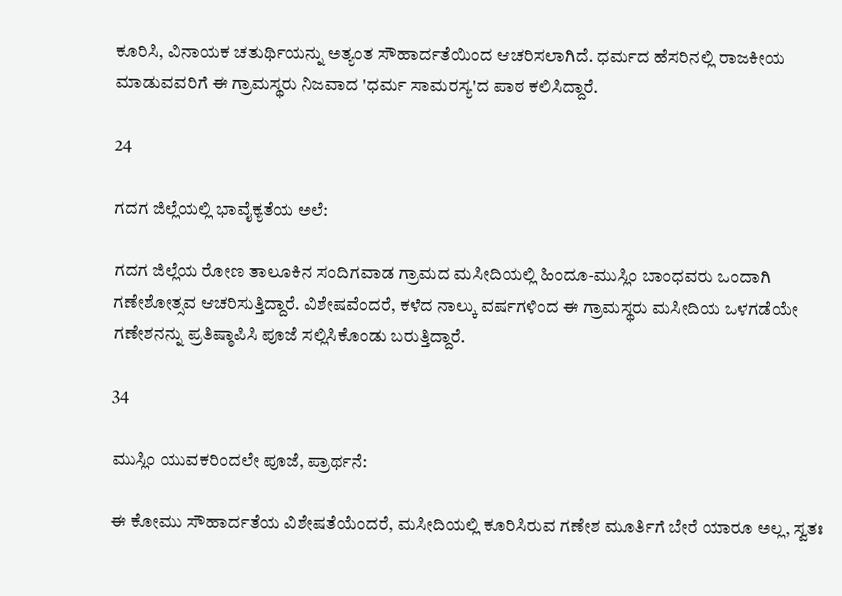ಕೂರಿಸಿ, ವಿನಾಯಕ ಚತುರ್ಥಿಯನ್ನು ಅತ್ಯಂತ ಸೌಹಾರ್ದತೆಯಿಂದ ಆಚರಿಸಲಾಗಿದೆ. ಧರ್ಮದ ಹೆಸರಿನಲ್ಲಿ ರಾಜಕೀಯ ಮಾಡುವವರಿಗೆ ಈ ಗ್ರಾಮಸ್ಥರು ನಿಜವಾದ 'ಧರ್ಮ ಸಾಮರಸ್ಯ'ದ ಪಾಠ ಕಲಿಸಿದ್ದಾರೆ.

24

ಗದಗ ಜಿಲ್ಲೆಯಲ್ಲಿ ಭಾವೈಕ್ಯತೆಯ ಅಲೆ:

ಗದಗ ಜಿಲ್ಲೆಯ ರೋಣ ತಾಲೂಕಿನ ಸಂದಿಗವಾಡ ಗ್ರಾಮದ ಮಸೀದಿಯಲ್ಲಿ ಹಿಂದೂ-ಮುಸ್ಲಿಂ ಬಾಂಧವರು ಒಂದಾಗಿ ಗಣೇಶೋತ್ಸವ ಆಚರಿಸುತ್ತಿದ್ದಾರೆ. ವಿಶೇಷವೆಂದರೆ, ಕಳೆದ ನಾಲ್ಕು ವರ್ಷಗಳಿಂದ ಈ ಗ್ರಾಮಸ್ಥರು ಮಸೀದಿಯ ಒಳಗಡೆಯೇ ಗಣೇಶನನ್ನು ಪ್ರತಿಷ್ಠಾಪಿಸಿ ಪೂಜೆ ಸಲ್ಲಿಸಿಕೊಂಡು ಬರುತ್ತಿದ್ದಾರೆ.

34

ಮುಸ್ಲಿಂ ಯುವಕರಿಂದಲೇ ಪೂಜೆ, ಪ್ರಾರ್ಥನೆ:

ಈ ಕೋಮು ಸೌಹಾರ್ದತೆಯ ವಿಶೇಷತೆಯೆಂದರೆ, ಮಸೀದಿಯಲ್ಲಿ ಕೂರಿಸಿರುವ ಗಣೇಶ ಮೂರ್ತಿಗೆ ಬೇರೆ ಯಾರೂ ಅಲ್ಲ, ಸ್ವತಃ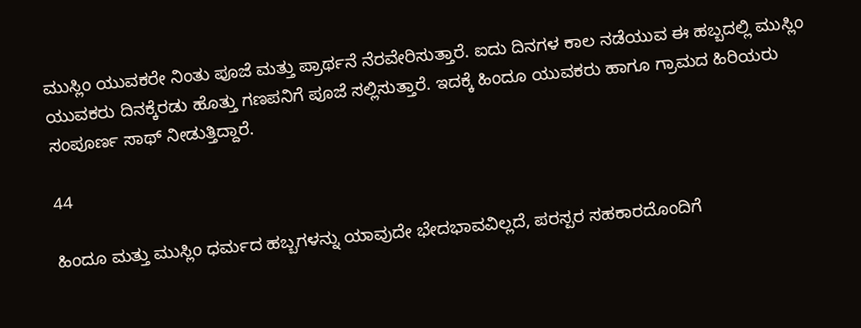ಮುಸ್ಲಿಂ ಯುವಕರೇ ನಿಂತು ಪೂಜೆ ಮತ್ತು ಪ್ರಾರ್ಥನೆ ನೆರವೇರಿಸುತ್ತಾರೆ. ಐದು ದಿನಗಳ ಕಾಲ ನಡೆಯುವ ಈ ಹಬ್ಬದಲ್ಲಿ ಮುಸ್ಲಿಂ ಯುವಕರು ದಿನಕ್ಕೆರಡು ಹೊತ್ತು ಗಣಪನಿಗೆ ಪೂಜೆ ಸಲ್ಲಿಸುತ್ತಾರೆ. ಇದಕ್ಕೆ ಹಿಂದೂ ಯುವಕರು ಹಾಗೂ ಗ್ರಾಮದ ಹಿರಿಯರು ಸಂಪೂರ್ಣ ಸಾಥ್ ನೀಡುತ್ತಿದ್ದಾರೆ.

44

ಹಿಂದೂ ಮತ್ತು ಮುಸ್ಲಿಂ ಧರ್ಮದ ಹಬ್ಬಗಳನ್ನು ಯಾವುದೇ ಭೇದಭಾವವಿಲ್ಲದೆ, ಪರಸ್ಪರ ಸಹಕಾರದೊಂದಿಗೆ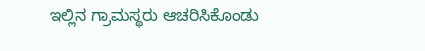ಇಲ್ಲಿನ ಗ್ರಾಮಸ್ಥರು ಆಚರಿಸಿಕೊಂಡು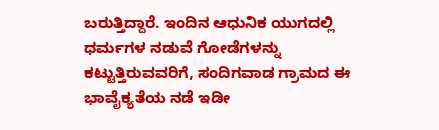ಬರುತ್ತಿದ್ದಾರೆ. ಇಂದಿನ ಆಧುನಿಕ ಯುಗದಲ್ಲಿ ಧರ್ಮಗಳ ನಡುವೆ ಗೋಡೆಗಳನ್ನು ಕಟ್ಟುತ್ತಿರುವವರಿಗೆ, ಸಂದಿಗವಾಡ ಗ್ರಾಮದ ಈ ಭಾವೈಕ್ಯತೆಯ ನಡೆ ಇಡೀ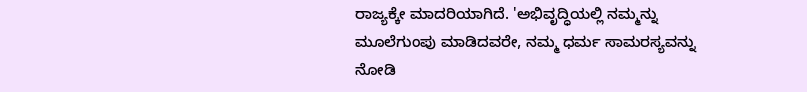ರಾಜ್ಯಕ್ಕೇ ಮಾದರಿಯಾಗಿದೆ. 'ಅಭಿವೃದ್ಧಿಯಲ್ಲಿ ನಮ್ಮನ್ನು ಮೂಲೆಗುಂಪು ಮಾಡಿದವರೇ, ನಮ್ಮ ಧರ್ಮ ಸಾಮರಸ್ಯವನ್ನು ನೋಡಿ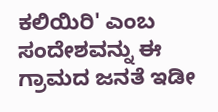ಕಲಿಯಿರಿ' ಎಂಬ ಸಂದೇಶವನ್ನು ಈ ಗ್ರಾಮದ ಜನತೆ ಇಡೀ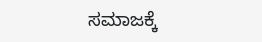ಸಮಾಜಕ್ಕೆ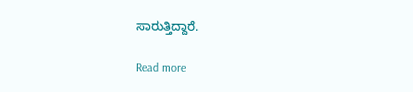ಸಾರುತ್ತಿದ್ದಾರೆ.

Read more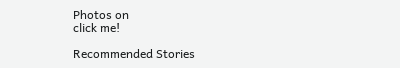Photos on
click me!

Recommended Stories